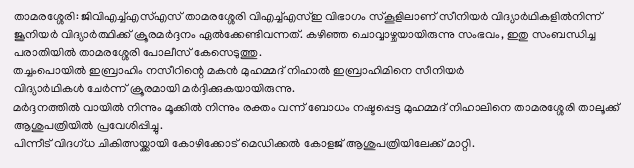താമരശ്ശേരി: ജിവിഎച്ച്എസ്എസ് താമരശ്ശേരി വിഎച്ച്എസ്ഇ വിഭാഗം സ്കൂളിലാണ് സീനിയർ വിദ്യാർഥികളിൽനിന്ന് ജൂനിയർ വിദ്യാർത്ഥിക്ക് ക്രൂരമർദ്ദനം ഏൽക്കേണ്ടിവന്നത്. കഴിഞ്ഞ ചൊവ്വാഴ്ചയായിരുന്നു സംഭവം, ഇതു സംബന്ധിച്ച പരാതിയിൽ താമരശ്ശേരി പോലീസ് കേസെടുത്തു.
തച്ചംപൊയിൽ ഇബ്രാഹിം നസീറിന്റെ മകൻ മുഹമ്മദ് നിഹാൽ ഇബ്രാഹിമിനെ സീനിയർ
വിദ്യാർഥികൾ ചേർന്ന് ക്രൂരമായി മർദ്ദിക്കുകയായിരുന്നു.
മർദ്ദനത്തിൽ വായിൽ നിന്നും മൂക്കിൽ നിന്നും രക്തം വന്ന് ബോധം നഷ്ടപ്പെട്ട മുഹമ്മദ് നിഹാലിനെ താമരശ്ശേരി താലൂക്ക് ആശുപത്രിയിൽ പ്രവേശിപ്പിച്ചു.
പിന്നീട് വിദഗ്ധ ചികിത്സയ്ക്കായി കോഴിക്കോട് മെഡിക്കൽ കോളജ് ആശുപത്രിയിലേക്ക് മാറ്റി.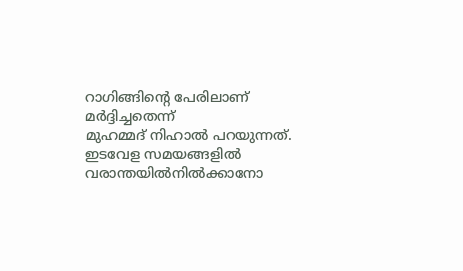റാഗിങ്ങിന്റെ പേരിലാണ് മർദ്ദിച്ചതെന്ന്
മുഹമ്മദ് നിഹാൽ പറയുന്നത്.
ഇടവേള സമയങ്ങളിൽ വരാന്തയിൽനിൽക്കാനോ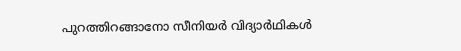പുറത്തിറങ്ങാനോ സീനിയർ വിദ്യാർഥികൾ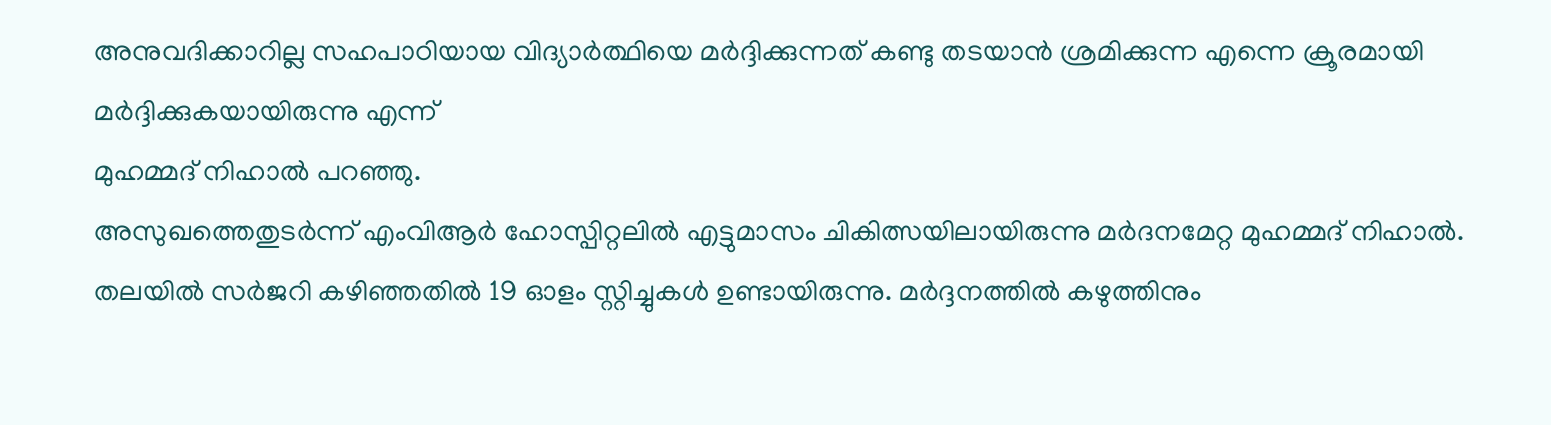അനുവദിക്കാറില്ല സഹപാഠിയായ വിദ്യാർത്ഥിയെ മർദ്ദിക്കുന്നത് കണ്ടു തടയാൻ ശ്രമിക്കുന്ന എന്നെ ക്രൂരമായി മർദ്ദിക്കുകയായിരുന്നു എന്ന്
മുഹമ്മദ് നിഹാൽ പറഞ്ഞു.
അസുഖത്തെതുടർന്ന് എംവിആർ ഹോസ്പിറ്റലിൽ എട്ടുമാസം ചികിത്സയിലായിരുന്നു മർദനമേറ്റ മുഹമ്മദ് നിഹാൽ.
തലയിൽ സർജറി കഴിഞ്ഞതിൽ 19 ഓളം സ്റ്റിച്ചുകൾ ഉണ്ടായിരുന്നു. മർദ്ദനത്തിൽ കഴുത്തിനും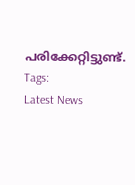പരിക്കേറ്റിട്ടുണ്ട്.
Tags:
Latest News